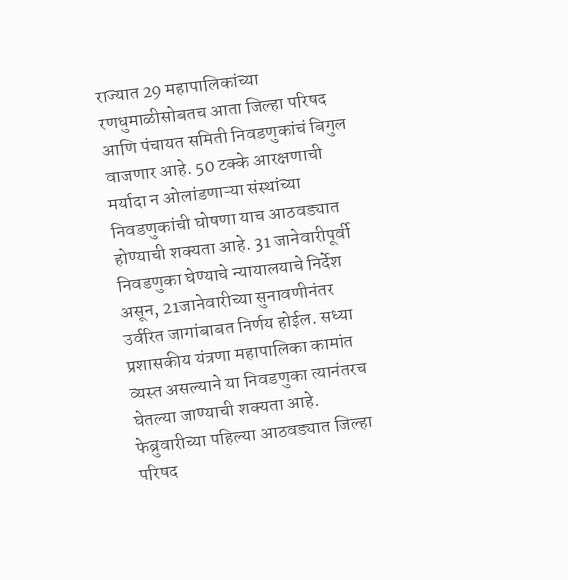राज्यात 29 महापालिकांच्या रणधुमाळीसोबतच आता जिल्हा परिषद आणि पंचायत समिती निवडणुकांचं बिगुल वाजणार आहे. 50 टक्के आरक्षणाची मर्यादा न ओलांडणाऱ्या संस्थांच्या निवडणुकांची घोषणा याच आठवड्यात होण्याची शक्यता आहे. 31 जानेवारीपूर्वी निवडणुका घेण्याचे न्यायालयाचे निर्देश असून, 21जानेवारीच्या सुनावणीनंतर उर्वरित जागांबाबत निर्णय होईल. सध्या प्रशासकीय यंत्रणा महापालिका कामांत व्यस्त असल्याने या निवडणुका त्यानंतरच घेतल्या जाण्याची शक्यता आहे.
फेब्रुवारीच्या पहिल्या आठवड्यात जिल्हा परिषद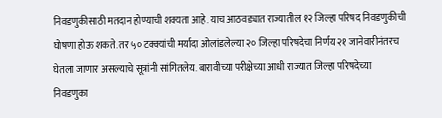निवडणुकीसाठी मतदान होण्याची शक्यता आहे. याच आठवड्यात राज्यातील १२ जिल्हा परिषद निवडणुकीची घोषणा होऊ शकते. तर ५० टक्क्यांची मर्यादा ओलांडलेल्या २० जिल्हा परिषदेचा निर्णय २१ जानेवारीनंतरच घेतला जाणार असल्याचे सूत्रांनी सांगितलेय. बारावीच्या परीक्षेच्या आधी राज्यात जिल्हा परिषदेच्या निवडणुका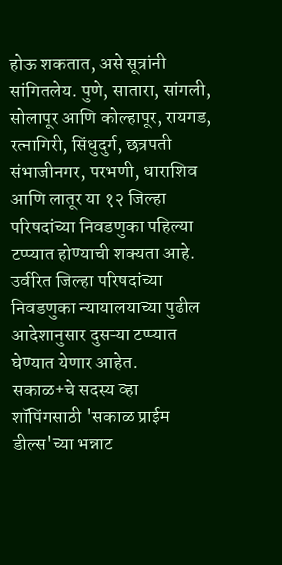होऊ शकतात, असे सूत्रांनी सांगितलेय. पुणे, सातारा, सांगली, सोलापूर आणि कोल्हापूर, रायगड, रत्नागिरी, सिंधुदुर्ग, छत्रपती संभाजीनगर, परभणी, धाराशिव आणि लातूर या १२ जिल्हा परिषदांच्या निवडणुका पहिल्या टप्प्यात होण्याची शक्यता आहे. उर्वरित जिल्हा परिषदांच्या निवडणुका न्यायालयाच्या पुढील आदेशानुसार दुसऱ्या टप्प्यात घेण्यात येणार आहेत.
सकाळ+चे सदस्य व्हा
शॉपिंगसाठी 'सकाळ प्राईम डील्स'च्या भन्नाट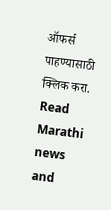ऑफर्स पाहण्यासाठी क्लिक करा.
Read Marathi news and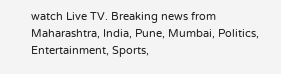watch Live TV. Breaking news from Maharashtra, India, Pune, Mumbai, Politics, Entertainment, Sports,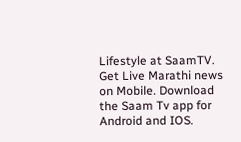Lifestyle at SaamTV. Get Live Marathi news on Mobile. Download the Saam Tv app for Android and IOS.